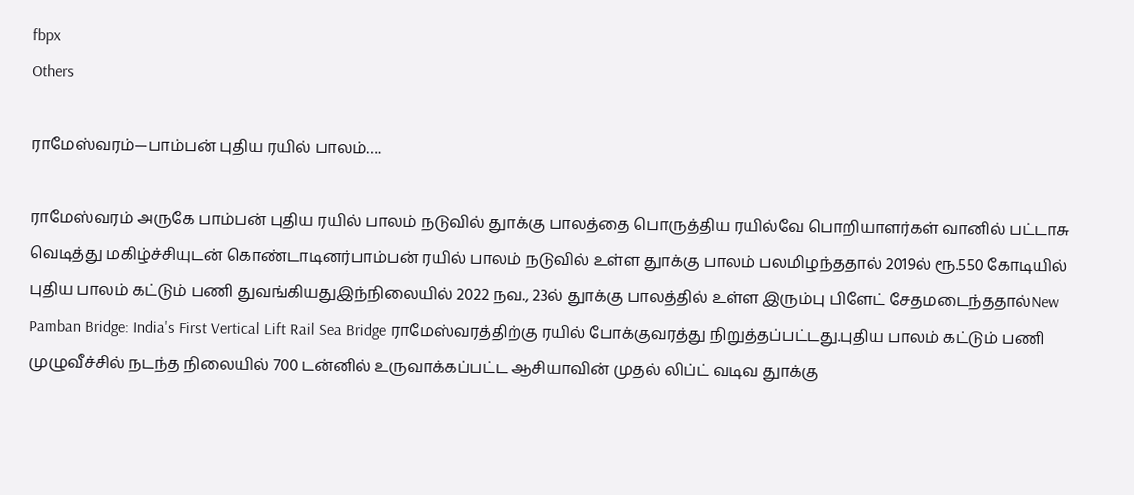fbpx
Others

ராமேஸ்வரம்—பாம்பன் புதிய ரயில் பாலம்….

ராமேஸ்வரம் அருகே பாம்பன் புதிய ரயில் பாலம் நடுவில் துாக்கு பாலத்தை பொருத்திய ரயில்வே பொறியாளர்கள் வானில் பட்டாசு வெடித்து மகிழ்ச்சியுடன் கொண்டாடினர்பாம்பன் ரயில் பாலம் நடுவில் உள்ள துாக்கு பாலம் பலமிழந்ததால் 2019ல் ரூ.550 கோடியில் புதிய பாலம் கட்டும் பணி துவங்கியதுஇந்நிலையில் 2022 நவ., 23ல் துாக்கு பாலத்தில் உள்ள இரும்பு பிளேட் சேதமடைந்ததால்New Pamban Bridge: India's First Vertical Lift Rail Sea Bridge ராமேஸ்வரத்திற்கு ரயில் போக்குவரத்து நிறுத்தப்பட்டது.புதிய பாலம் கட்டும் பணி முழுவீச்சில் நடந்த நிலையில் 700 டன்னில் உருவாக்கப்பட்ட ஆசியாவின் முதல் லிப்ட் வடிவ துாக்கு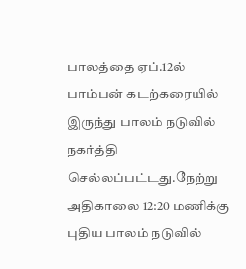பாலத்தை ஏப்.12ல் பாம்பன் கடற்கரையில் இருந்து பாலம் நடுவில் நகர்த்தி செல்லப்பட்டது.நேற்று அதிகாலை 12:20 மணிக்கு புதிய பாலம் நடுவில்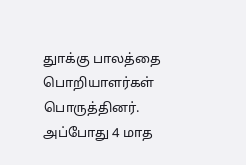துாக்கு பாலத்தை பொறியாளர்கள் பொருத்தினர். அப்போது 4 மாத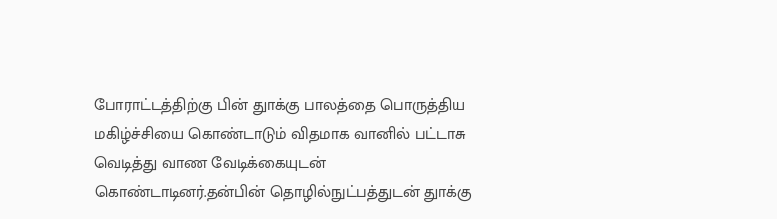போராட்டத்திற்கு பின் துாக்கு பாலத்தை பொருத்திய மகிழ்ச்சியை கொண்டாடும் விதமாக வானில் பட்டாசு வெடித்து வாண வேடிக்கையுடன் கொண்டாடினர்.தன்பின் தொழில்நுட்பத்துடன் துாக்கு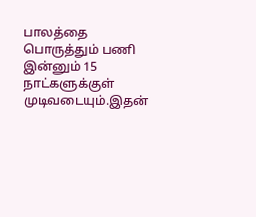பாலத்தை பொருத்தும் பணி இன்னும் 15 நாட்களுக்குள் முடிவடையும்.இதன்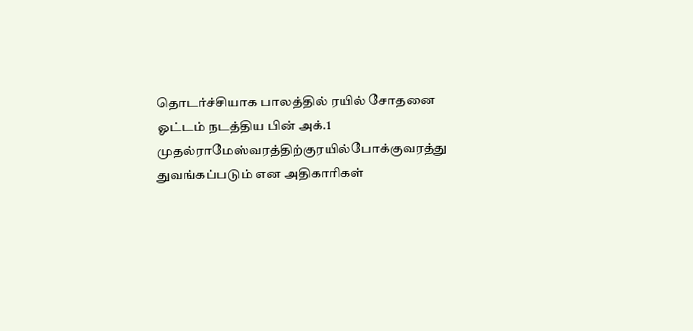தொடர்ச்சியாக பாலத்தில் ரயில் சோதனை ஓட்டம் நடத்திய பின் அக்.1 முதல்ராமேஸ்வரத்திற்குரயில்போக்குவரத்து துவங்கப்படும் என அதிகாரிகள்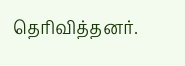தெரிவித்தனர்.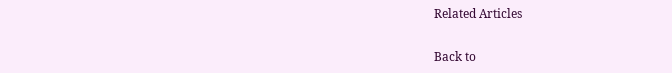Related Articles

Back to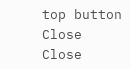top button
Close
Close